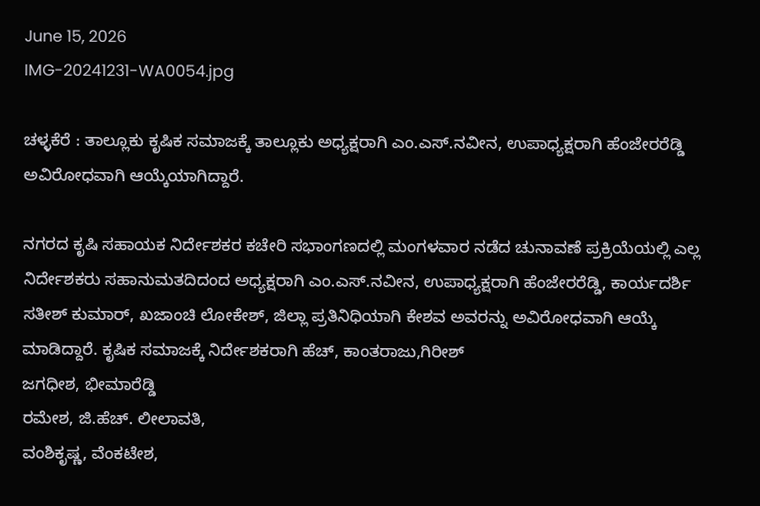June 15, 2026
IMG-20241231-WA0054.jpg

ಚಳ್ಳಕೆರೆ : ತಾಲ್ಲೂಕು ಕೃಷಿಕ ಸಮಾಜಕ್ಕೆ ತಾಲ್ಲೂಕು ಅಧ್ಯಕ್ಷರಾಗಿ ಎಂ.ಎಸ್.ನವೀನ, ಉಪಾಧ್ಯಕ್ಷರಾಗಿ ಹೆಂಜೇರರೆಡ್ಡಿ ಅವಿರೋಧವಾಗಿ ಆಯ್ಕೆಯಾಗಿದ್ದಾರೆ.

ನಗರದ ಕೃಷಿ ಸಹಾಯಕ ನಿರ್ದೇಶಕರ ಕಚೇರಿ ಸಭಾಂಗಣದಲ್ಲಿ ಮಂಗಳವಾರ ನಡೆದ ಚುನಾವಣೆ ಪ್ರಕ್ರಿಯೆಯಲ್ಲಿ ಎಲ್ಲ ನಿರ್ದೇಶಕರು ಸಹಾನುಮತದಿದಂದ ಅಧ್ಯಕ್ಷರಾಗಿ ಎಂ.ಎಸ್.ನವೀನ, ಉಪಾಧ್ಯಕ್ಷರಾಗಿ ಹೆಂಜೇರರೆಡ್ಡಿ, ಕಾರ್ಯದರ್ಶಿ ಸತೀಶ್ ಕುಮಾರ್, ಖಜಾಂಚಿ ಲೋಕೇಶ್, ಜಿಲ್ಲಾ ಪ್ರತಿನಿಧಿಯಾಗಿ ಕೇಶವ ಅವರನ್ನು ಅವಿರೋಧವಾಗಿ ಆಯ್ಕೆ ಮಾಡಿದ್ದಾರೆ. ಕೃಷಿಕ ಸಮಾಜಕ್ಕೆ ನಿರ್ದೇಶಕರಾಗಿ ಹೆಚ್, ಕಾಂತರಾಜು,ಗಿರೀಶ್
ಜಗಧೀಶ, ಭೀಮಾರೆಡ್ಡಿ
ರಮೇಶ, ಜಿ.ಹೆಚ್‌. ಲೀಲಾವತಿ,
ವಂಶಿಕೃಷ್ಣ, ವೆಂಕಟೇಶ,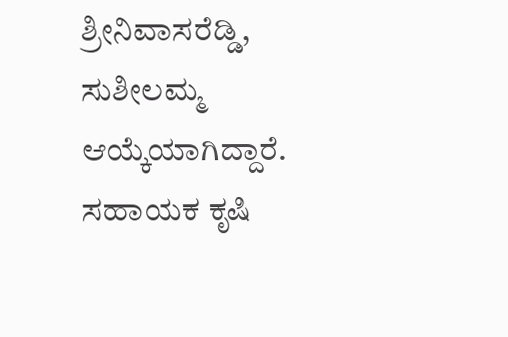ಶ್ರೀನಿವಾಸರೆಡ್ಡಿ, ಸುಶೀಲಮ್ಮ ಆಯ್ಕೆಯಾಗಿದ್ದಾರೆ. ಸಹಾಯಕ ಕೃಷಿ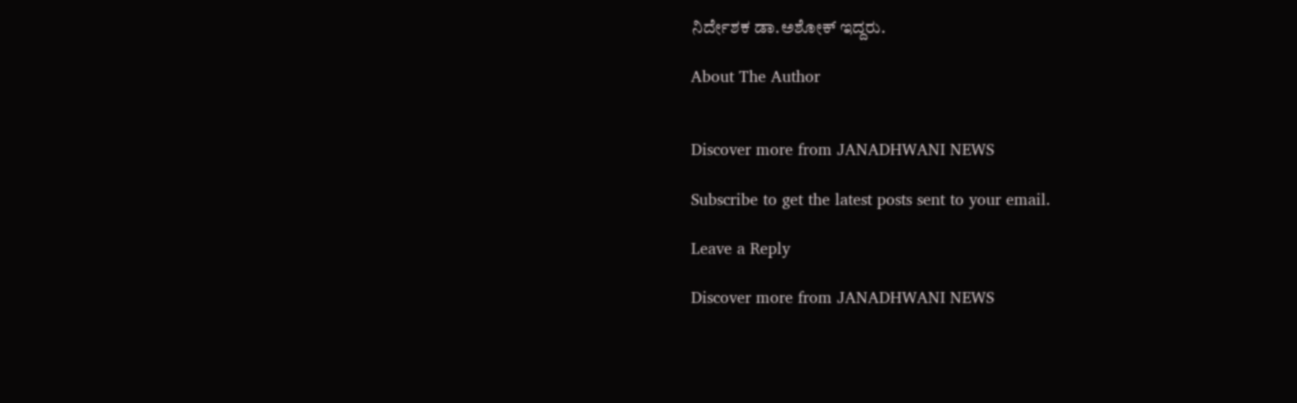ನಿರ್ದೇಶಕ ಡಾ.ಅಶೋಕ್ ಇದ್ದರು.

About The Author


Discover more from JANADHWANI NEWS

Subscribe to get the latest posts sent to your email.

Leave a Reply

Discover more from JANADHWANI NEWS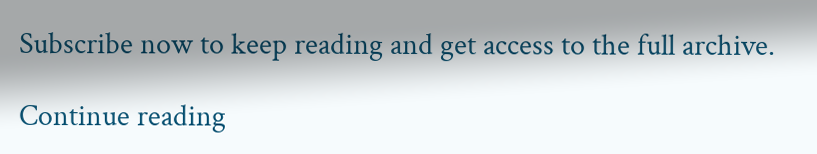Subscribe now to keep reading and get access to the full archive.

Continue reading